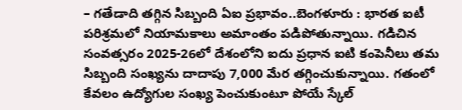– గతేడాది తగ్గిన సిబ్బంది ఏఐ ప్రభావం..బెంగళూరు : భారత ఐటీ పరిశ్రమలో నియామకాలు అమాంతం పడిపోతున్నాయి. గడిచిన సంవత్సరం 2025-26లో దేశంలోని ఐదు ప్రధాన ఐటి కంపెనీలు తమ సిబ్బంది సంఖ్యను దాదాపు 7,000 మేర తగ్గించుకున్నాయి. గతంలో కేవలం ఉద్యోగుల సంఖ్య పెంచుకుంటూ పోయే స్కేల్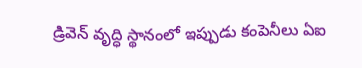డ్రివెన్ వృద్ధి స్థానంలో ఇప్పుడు కంపెనీలు ఏఐ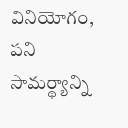వినియోగం, పని సామర్థ్యాన్ని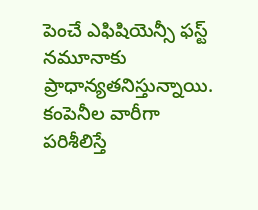పెంచే ఎఫిషియెన్సీ ఫస్ట్ నమూనాకు ప్రాధాన్యతనిస్తున్నాయి. కంపెనీల వారీగా పరిశీలిస్తే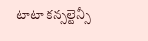టాటా కన్సల్టెన్సీ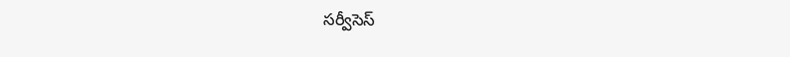సర్వీసెస్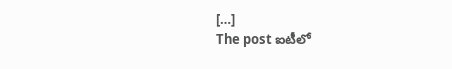[…]
The post ఐటీలో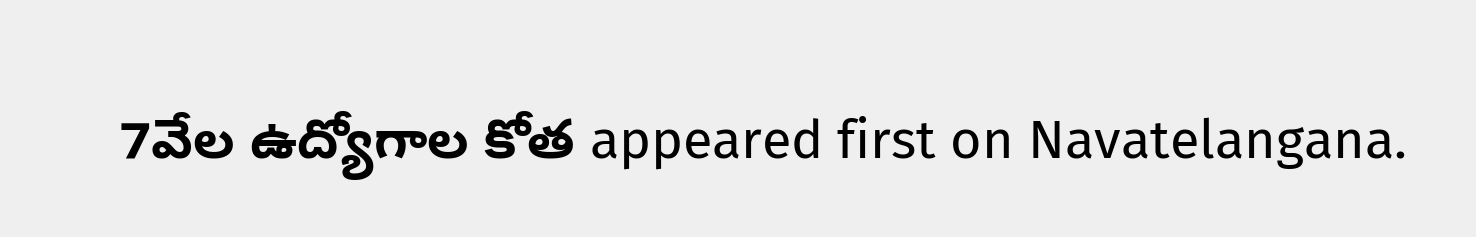7వేల ఉద్యోగాల కోత appeared first on Navatelangana.